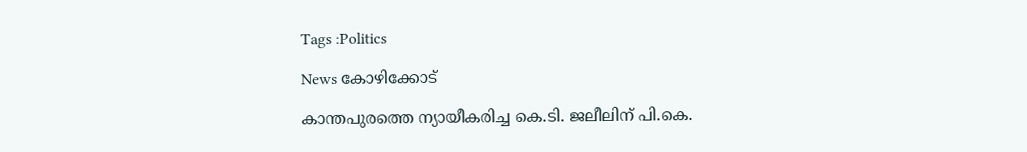Tags :Politics

News കോഴിക്കോട്

കാന്തപുരത്തെ ന്യായീകരിച്ച കെ.ടി. ജലീലിന് പി.കെ.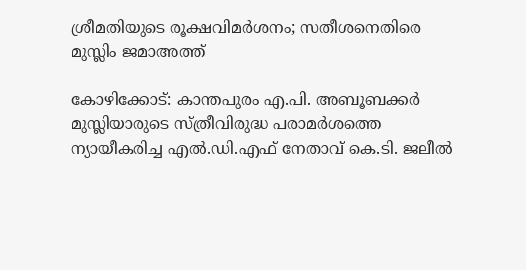ശ്രീമതിയുടെ രൂക്ഷവിമർശനം; സതീശനെതിരെ മുസ്ലിം ജമാഅത്ത്

കോഴിക്കോട്: കാന്തപുരം എ.പി. അബൂബക്കർ മുസ്ലിയാരുടെ സ്ത്രീവിരുദ്ധ പരാമർശത്തെ ന്യായീകരിച്ച എൽ.ഡി.എഫ് നേതാവ് കെ.ടി. ജലീൽ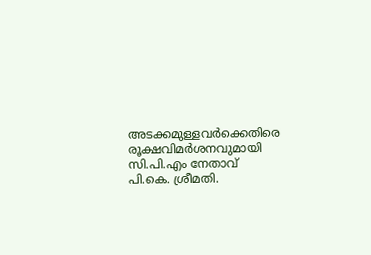അടക്കമുള്ളവർക്കെതിരെ രൂക്ഷവിമർശനവുമായി സി.പി.എം നേതാവ് പി.കെ. ശ്രീമതി.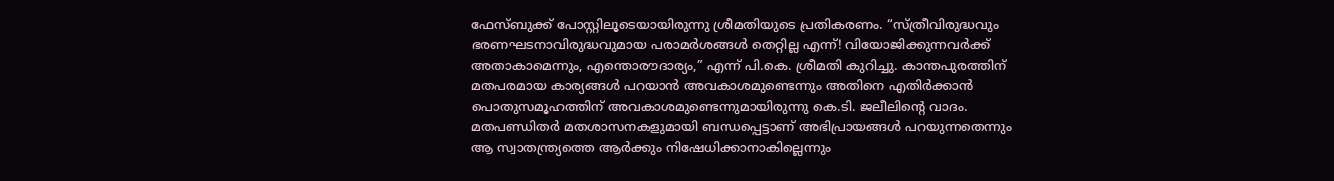ഫേസ്ബുക്ക് പോസ്റ്റിലൂടെയായിരുന്നു ശ്രീമതിയുടെ പ്രതികരണം. “സ്ത്രീവിരുദ്ധവും ഭരണഘടനാവിരുദ്ധവുമായ പരാമർശങ്ങൾ തെറ്റില്ല എന്ന്! വിയോജിക്കുന്നവർക്ക് അതാകാമെന്നും, എന്തൊരൗദാര്യം,” എന്ന് പി.കെ. ശ്രീമതി കുറിച്ചു. കാന്തപുരത്തിന് മതപരമായ കാര്യങ്ങൾ പറയാൻ അവകാശമുണ്ടെന്നും അതിനെ എതിർക്കാൻ പൊതുസമൂഹത്തിന് അവകാശമുണ്ടെന്നുമായിരുന്നു കെ.ടി. ജലീലിന്റെ വാദം. മതപണ്ഡിതർ മതശാസനകളുമായി ബന്ധപ്പെട്ടാണ് അഭിപ്രായങ്ങൾ പറയുന്നതെന്നും ആ സ്വാതന്ത്ര്യത്തെ ആർക്കും നിഷേധിക്കാനാകില്ലെന്നും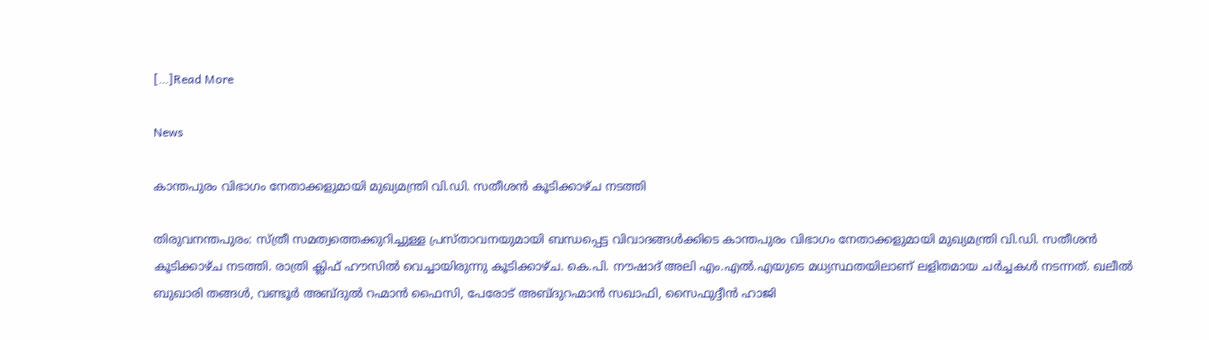[…]Read More

News

കാന്തപുരം വിഭാഗം നേതാക്കളുമായി മുഖ്യമന്ത്രി വി.ഡി. സതീശൻ കൂടിക്കാഴ്ച നടത്തി

തിരുവനന്തപുരം: സ്ത്രീ സമത്വത്തെക്കുറിച്ചുള്ള പ്രസ്താവനയുമായി ബന്ധപ്പെട്ട വിവാദങ്ങൾക്കിടെ കാന്തപുരം വിഭാഗം നേതാക്കളുമായി മുഖ്യമന്ത്രി വി.ഡി. സതീശൻ കൂടിക്കാഴ്ച നടത്തി. രാത്രി ക്ലിഫ് ഹൗസിൽ വെച്ചായിരുന്നു കൂടിക്കാഴ്ച. കെ.പി. നൗഷാദ് അലി എം.എൽ.എയുടെ മധ്യസ്ഥതയിലാണ് ലളിതമായ ചർച്ചകൾ നടന്നത്. ഖലീൽ ബുഖാരി തങ്ങൾ, വണ്ടൂർ അബ്ദുൽ റഹ്മാൻ ഫൈസി, പേരോട് അബ്ദുറഹ്മാൻ സഖാഫി, സൈഫുദ്ദീൻ ഹാജി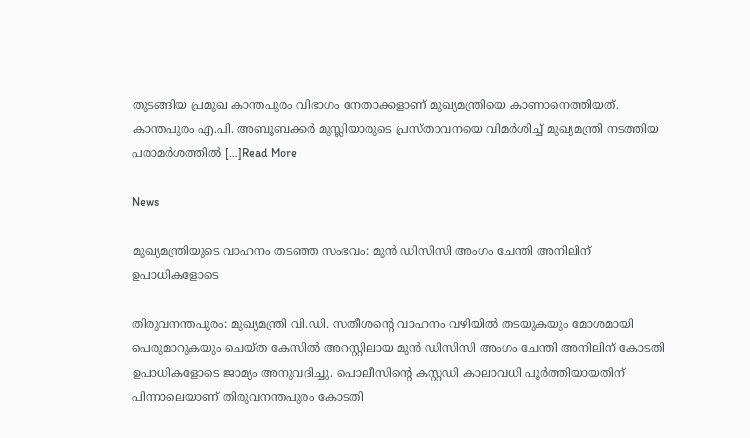തുടങ്ങിയ പ്രമുഖ കാന്തപുരം വിഭാഗം നേതാക്കളാണ് മുഖ്യമന്ത്രിയെ കാണാനെത്തിയത്. കാന്തപുരം എ.പി. അബൂബക്കർ മുസ്ലിയാരുടെ പ്രസ്താവനയെ വിമർശിച്ച് മുഖ്യമന്ത്രി നടത്തിയ പരാമർശത്തിൽ […]Read More

News

മുഖ്യമന്ത്രിയുടെ വാഹനം തടഞ്ഞ സംഭവം: മുൻ ഡിസിസി അംഗം ചേന്തി അനിലിന് ഉപാധികളോടെ

തിരുവനന്തപുരം: മുഖ്യമന്ത്രി വി.ഡി. സതീശന്റെ വാഹനം വഴിയിൽ തടയുകയും മോശമായി പെരുമാറുകയും ചെയ്ത കേസിൽ അറസ്റ്റിലായ മുൻ ഡിസിസി അംഗം ചേന്തി അനിലിന് കോടതി ഉപാധികളോടെ ജാമ്യം അനുവദിച്ചു. പൊലീസിന്റെ കസ്റ്റഡി കാലാവധി പൂർത്തിയായതിന് പിന്നാലെയാണ് തിരുവനന്തപുരം കോടതി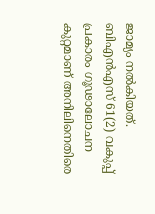ജാമ്യം നൽകിയത്. ബിഎൻഎസ് 61(2) വകുപ്പ് പ്രകാരം ഗൂഢാലോചന കുറ്റമാണ് അനിലിനെതിരെ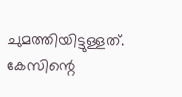ചുമത്തിയിട്ടുള്ളത്. കേസിന്റെ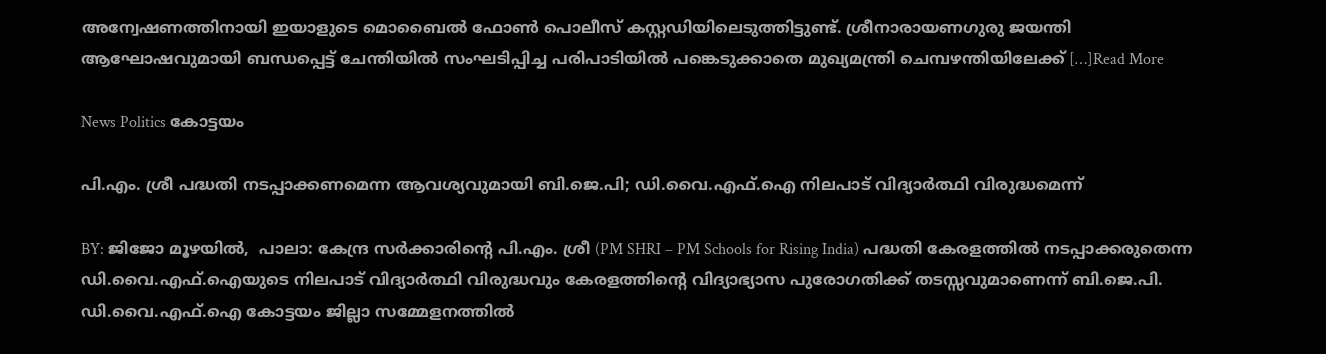അന്വേഷണത്തിനായി ഇയാളുടെ മൊബൈൽ ഫോൺ പൊലീസ് കസ്റ്റഡിയിലെടുത്തിട്ടുണ്ട്. ശ്രീനാരായണഗുരു ജയന്തി ആഘോഷവുമായി ബന്ധപ്പെട്ട് ചേന്തിയിൽ സംഘടിപ്പിച്ച പരിപാടിയിൽ പങ്കെടുക്കാതെ മുഖ്യമന്ത്രി ചെമ്പഴന്തിയിലേക്ക് […]Read More

News Politics കോട്ടയം

പി.എം. ശ്രീ പദ്ധതി നടപ്പാക്കണമെന്ന ആവശ്യവുമായി ബി.ജെ.പി; ഡി.വൈ.എഫ്.ഐ നിലപാട് വിദ്യാർത്ഥി വിരുദ്ധമെന്ന്

BY: ജിജോ മൂഴയിൽ,  പാലാ: കേന്ദ്ര സർക്കാരിന്റെ പി.എം. ശ്രീ (PM SHRI – PM Schools for Rising India) പദ്ധതി കേരളത്തിൽ നടപ്പാക്കരുതെന്ന ഡി.വൈ.എഫ്.ഐയുടെ നിലപാട് വിദ്യാർത്ഥി വിരുദ്ധവും കേരളത്തിന്റെ വിദ്യാഭ്യാസ പുരോഗതിക്ക് തടസ്സവുമാണെന്ന് ബി.ജെ.പി. ഡി.വൈ.എഫ്.ഐ കോട്ടയം ജില്ലാ സമ്മേളനത്തിൽ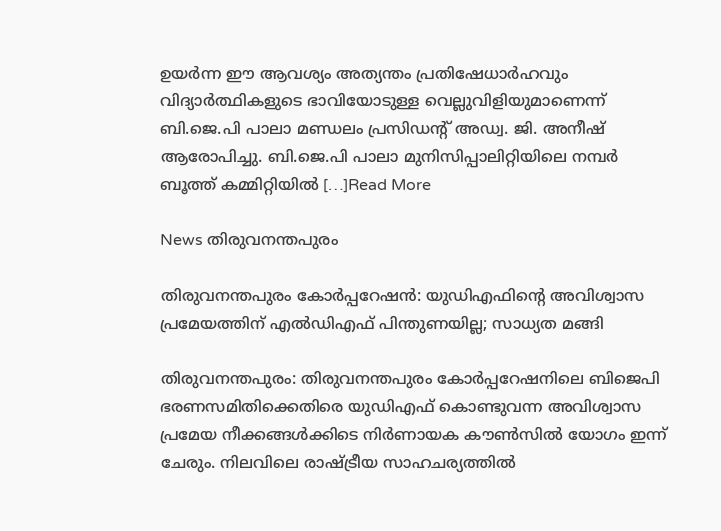ഉയർന്ന ഈ ആവശ്യം അത്യന്തം പ്രതിഷേധാർഹവും വിദ്യാർത്ഥികളുടെ ഭാവിയോടുള്ള വെല്ലുവിളിയുമാണെന്ന് ബി.ജെ.പി പാലാ മണ്ഡലം പ്രസിഡന്റ് അഡ്വ. ജി. അനീഷ് ആരോപിച്ചു. ബി.ജെ.പി പാലാ മുനിസിപ്പാലിറ്റിയിലെ നമ്പർ ബൂത്ത് കമ്മിറ്റിയിൽ […]Read More

News തിരുവനന്തപുരം

തിരുവനന്തപുരം കോർപ്പറേഷൻ: യുഡിഎഫിന്റെ അവിശ്വാസ പ്രമേയത്തിന് എൽഡിഎഫ് പിന്തുണയില്ല; സാധ്യത മങ്ങി

തിരുവനന്തപുരം: തിരുവനന്തപുരം കോര്‍പ്പറേഷനിലെ ബിജെപി ഭരണസമിതിക്കെതിരെ യുഡിഎഫ് കൊണ്ടുവന്ന അവിശ്വാസ പ്രമേയ നീക്കങ്ങള്‍ക്കിടെ നിർണായക കൗണ്‍സില്‍ യോഗം ഇന്ന് ചേരും. നിലവിലെ രാഷ്ട്രീയ സാഹചര്യത്തിൽ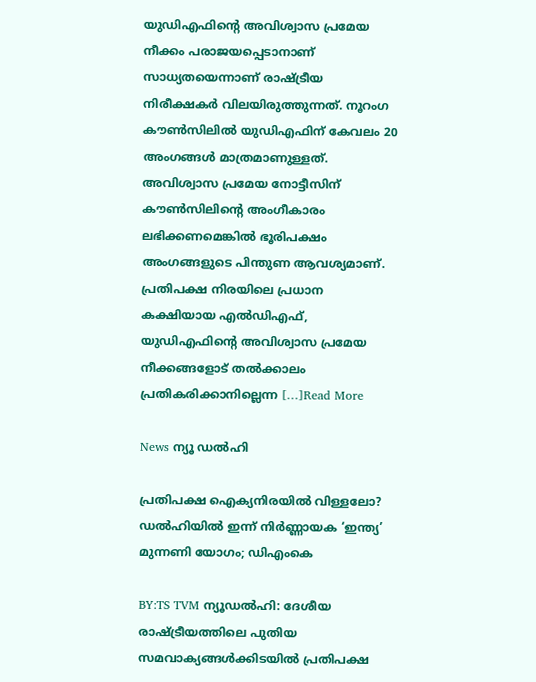യുഡിഎഫിന്റെ അവിശ്വാസ പ്രമേയ നീക്കം പരാജയപ്പെടാനാണ് സാധ്യതയെന്നാണ് രാഷ്ട്രീയ നിരീക്ഷകർ വിലയിരുത്തുന്നത്. നൂറംഗ കൗൺസിലിൽ യുഡിഎഫിന് കേവലം 20 അംഗങ്ങള്‍ മാത്രമാണുള്ളത്. അവിശ്വാസ പ്രമേയ നോട്ടീസിന് കൗൺസിലിന്റെ അംഗീകാരം ലഭിക്കണമെങ്കിൽ ഭൂരിപക്ഷം അംഗങ്ങളുടെ പിന്തുണ ആവശ്യമാണ്. പ്രതിപക്ഷ നിരയിലെ പ്രധാന കക്ഷിയായ എല്‍ഡിഎഫ്, യുഡിഎഫിന്റെ അവിശ്വാസ പ്രമേയ നീക്കങ്ങളോട് തല്‍ക്കാലം പ്രതികരിക്കാനില്ലെന്ന […]Read More

News ന്യൂ ഡൽഹി

പ്രതിപക്ഷ ഐക്യനിരയിൽ വിള്ളലോ? ഡൽഹിയിൽ ഇന്ന് നിർണ്ണായക ‘ഇന്ത്യ’ മുന്നണി യോഗം; ഡിഎംകെ

BY:TS TVM ന്യൂഡൽഹി: ദേശീയ രാഷ്ട്രീയത്തിലെ പുതിയ സമവാക്യങ്ങൾക്കിടയിൽ പ്രതിപക്ഷ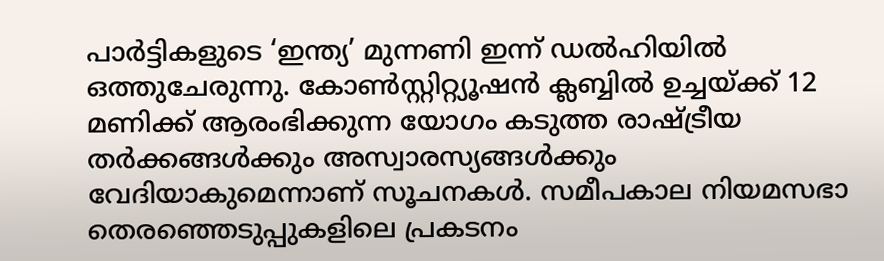പാർട്ടികളുടെ ‘ഇന്ത്യ’ മുന്നണി ഇന്ന് ഡൽഹിയിൽ ഒത്തുചേരുന്നു. കോൺസ്റ്റിറ്റ്യൂഷൻ ക്ലബ്ബിൽ ഉച്ചയ്ക്ക് 12 മണിക്ക് ആരംഭിക്കുന്ന യോഗം കടുത്ത രാഷ്ട്രീയ തർക്കങ്ങൾക്കും അസ്വാരസ്യങ്ങൾക്കും വേദിയാകുമെന്നാണ് സൂചനകൾ. സമീപകാല നിയമസഭാ തെരഞ്ഞെടുപ്പുകളിലെ പ്രകടനം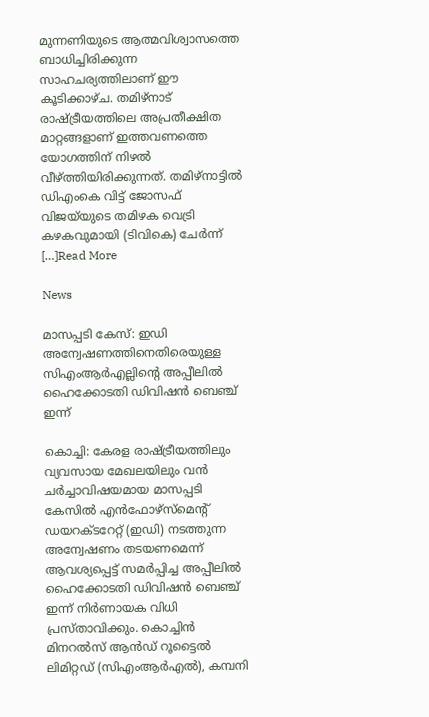മുന്നണിയുടെ ആത്മവിശ്വാസത്തെ ബാധിച്ചിരിക്കുന്ന സാഹചര്യത്തിലാണ് ഈ കൂടിക്കാഴ്ച. തമിഴ്‌നാട് രാഷ്ട്രീയത്തിലെ അപ്രതീക്ഷിത മാറ്റങ്ങളാണ് ഇത്തവണത്തെ യോഗത്തിന് നിഴൽ വീഴ്ത്തിയിരിക്കുന്നത്. തമിഴ്‌നാട്ടിൽ ഡിഎംകെ വിട്ട് ജോസഫ് വിജയ്‌യുടെ തമിഴക വെട്രി കഴകവുമായി (ടിവികെ) ചേർന്ന് […]Read More

News

മാസപ്പടി കേസ്: ഇഡി അന്വേഷണത്തിനെതിരെയുള്ള സിഎംആർഎല്ലിന്റെ അപ്പീലിൽ ഹൈക്കോടതി ഡിവിഷൻ ബെഞ്ച് ഇന്ന്

കൊച്ചി: കേരള രാഷ്ട്രീയത്തിലും വ്യവസായ മേഖലയിലും വൻ ചർച്ചാവിഷയമായ മാസപ്പടി കേസിൽ എൻഫോഴ്സ്മെൻ്റ് ഡയറക്ടറേറ്റ് (ഇഡി) നടത്തുന്ന അന്വേഷണം തടയണമെന്ന് ആവശ്യപ്പെട്ട് സമർപ്പിച്ച അപ്പീലിൽ ഹൈക്കോടതി ഡിവിഷൻ ബെഞ്ച് ഇന്ന് നിർണായക വിധി പ്രസ്താവിക്കും. കൊച്ചിൻ മിനറൽസ് ആൻഡ് റൂട്ടൈൽ ലിമിറ്റഡ് (സിഎംആർഎൽ), കമ്പനി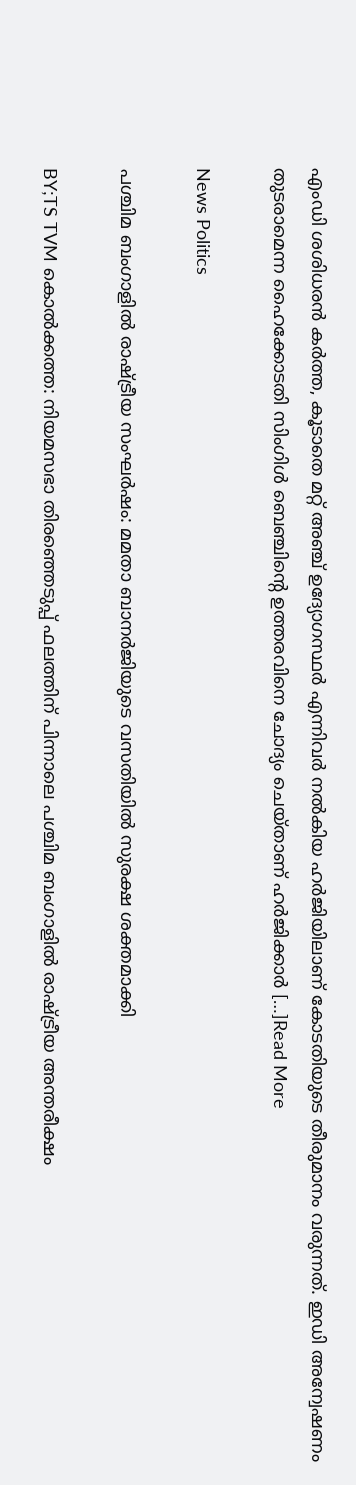എംഡി ശശിധരൻ കർത്ത, കൂടാതെ മറ്റ് അഞ്ച് ഉദ്യോഗസ്ഥർ എന്നിവർ നൽകിയ ഹർജിയിലാണ് കോടതിയുടെ തീരുമാനം വരുന്നത്. ഇഡി അന്വേഷണം തുടരാമെന്ന ഹൈക്കോടതി സിംഗിൾ ബെഞ്ചിന്റെ ഉത്തരവിനെ ചോദ്യം ചെയ്താണ് ഹർജിക്കാർ […]Read More

News Politics

പശ്ചിമ ബംഗാളിൽ രാഷ്ട്രീയ സംഘർഷം: മമതാ ബാനർജിയുടെ വസതിയിൽ സുരക്ഷ ശക്തമാക്കി

BY;TS TVM കൊൽക്കത്ത: നിയമസഭാ തിരഞ്ഞെടുപ്പ് ഫലത്തിന് പിന്നാലെ പശ്ചിമ ബംഗാളിൽ രാഷ്ട്രീയ അന്തരീക്ഷം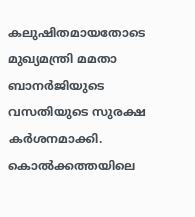കലുഷിതമായതോടെ മുഖ്യമന്ത്രി മമതാ ബാനർജിയുടെ വസതിയുടെ സുരക്ഷ കർശനമാക്കി. കൊൽക്കത്തയിലെ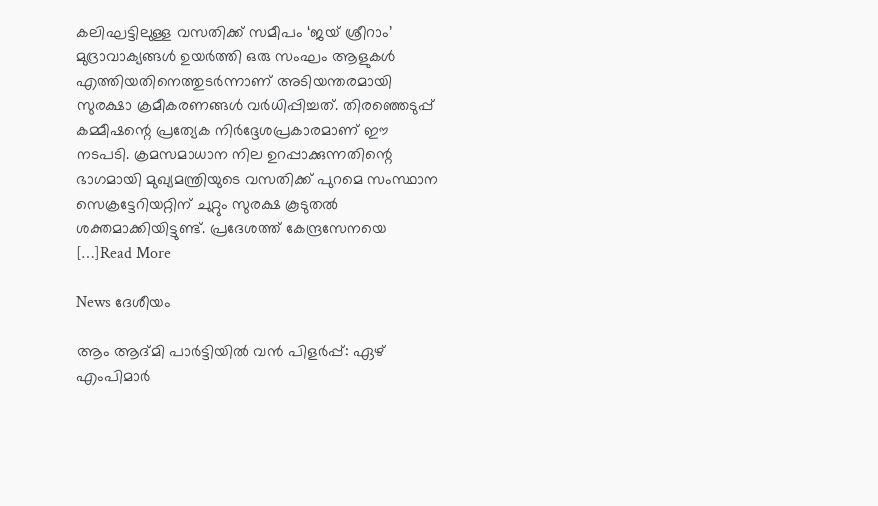കലിഘട്ടിലുള്ള വസതിക്ക് സമീപം ‘ജയ് ശ്രീറാം’ മുദ്രാവാക്യങ്ങൾ ഉയർത്തി ഒരു സംഘം ആളുകൾ എത്തിയതിനെത്തുടർന്നാണ് അടിയന്തരമായി സുരക്ഷാ ക്രമീകരണങ്ങൾ വർധിപ്പിച്ചത്. തിരഞ്ഞെടുപ്പ് കമ്മീഷന്റെ പ്രത്യേക നിർദ്ദേശപ്രകാരമാണ് ഈ നടപടി. ക്രമസമാധാന നില ഉറപ്പാക്കുന്നതിന്റെ ഭാഗമായി മുഖ്യമന്ത്രിയുടെ വസതിക്ക് പുറമെ സംസ്ഥാന സെക്രട്ടേറിയറ്റിന് ചുറ്റും സുരക്ഷ കൂടുതൽ ശക്തമാക്കിയിട്ടുണ്ട്. പ്രദേശത്ത് കേന്ദ്രസേനയെ […]Read More

News ദേശീയം

ആം ആദ്മി പാർട്ടിയിൽ വൻ പിളർപ്പ്: ഏഴ് എംപിമാർ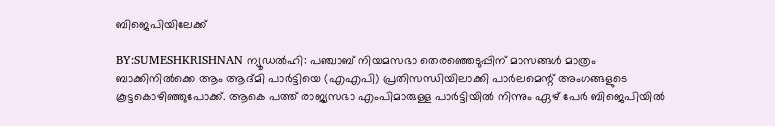ബിജെപിയിലേക്ക്

BY:SUMESHKRISHNAN ന്യൂഡൽഹി: പഞ്ചാബ് നിയമസഭാ തെരഞ്ഞെടുപ്പിന് മാസങ്ങൾ മാത്രം ബാക്കിനിൽക്കെ ആം ആദ്മി പാർട്ടിയെ (എഎപി) പ്രതിസന്ധിയിലാക്കി പാർലമെന്റ് അംഗങ്ങളുടെ കൂട്ടകൊഴിഞ്ഞുപോക്ക്. ആകെ പത്ത് രാജ്യസഭാ എംപിമാരുള്ള പാർട്ടിയിൽ നിന്നും ഏഴ് പേർ ബിജെപിയിൽ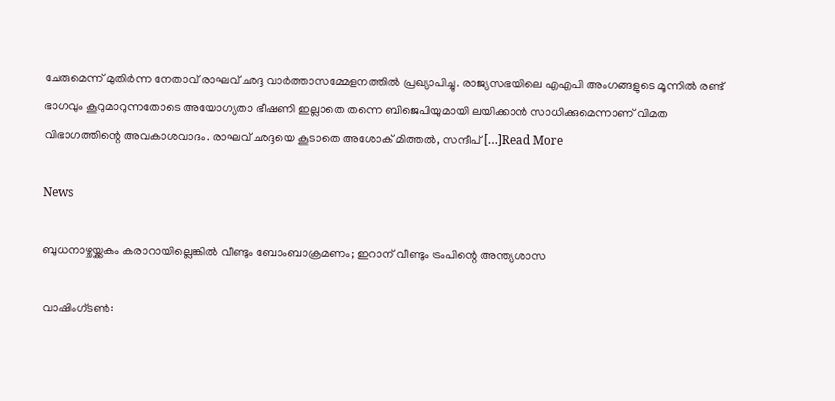ചേരുമെന്ന് മുതിർന്ന നേതാവ് രാഘവ് ഛദ്ദ വാർത്താസമ്മേളനത്തിൽ പ്രഖ്യാപിച്ചു. രാജ്യസഭയിലെ എഎപി അംഗങ്ങളുടെ മൂന്നിൽ രണ്ട് ഭാഗവും കൂറുമാറുന്നതോടെ അയോഗ്യതാ ഭീഷണി ഇല്ലാതെ തന്നെ ബിജെപിയുമായി ലയിക്കാൻ സാധിക്കുമെന്നാണ് വിമത വിഭാഗത്തിന്റെ അവകാശവാദം. രാഘവ് ഛദ്ദയെ കൂടാതെ അശോക് മിത്തൽ, സന്ദീപ് […]Read More

News

ബുധനാഴ്ചയ്ക്കകം കരാറായില്ലെങ്കിൽ വീണ്ടും ബോംബാക്രമണം; ഇറാന് വീണ്ടും ട്രംപിന്റെ അന്ത്യശാസ

വാഷിംഗ്ടൺ: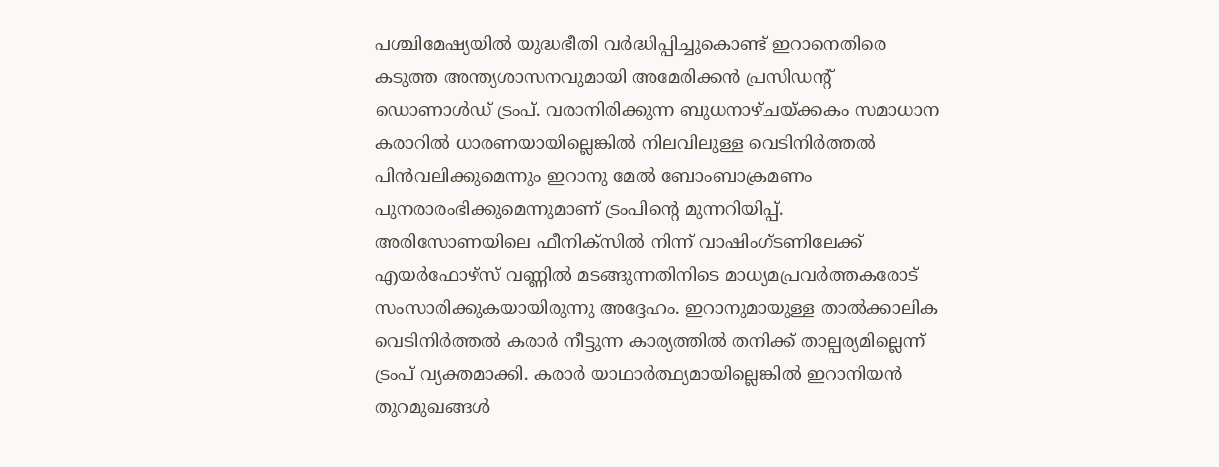പശ്ചിമേഷ്യയിൽ യുദ്ധഭീതി വർദ്ധിപ്പിച്ചുകൊണ്ട് ഇറാനെതിരെ കടുത്ത അന്ത്യശാസനവുമായി അമേരിക്കൻ പ്രസിഡന്റ് ഡൊണാൾഡ് ട്രംപ്. വരാനിരിക്കുന്ന ബുധനാഴ്ചയ്ക്കകം സമാധാന കരാറിൽ ധാരണയായില്ലെങ്കിൽ നിലവിലുള്ള വെടിനിർത്തൽ പിൻവലിക്കുമെന്നും ഇറാനു മേൽ ബോംബാക്രമണം പുനരാരംഭിക്കുമെന്നുമാണ് ട്രംപിന്റെ മുന്നറിയിപ്പ്. അരിസോണയിലെ ഫീനിക്സിൽ നിന്ന് വാഷിംഗ്ടണിലേക്ക് എയർഫോഴ്‌സ് വണ്ണിൽ മടങ്ങുന്നതിനിടെ മാധ്യമപ്രവർത്തകരോട് സംസാരിക്കുകയായിരുന്നു അദ്ദേഹം. ഇറാനുമായുള്ള താൽക്കാലിക വെടിനിർത്തൽ കരാർ നീട്ടുന്ന കാര്യത്തിൽ തനിക്ക് താല്പര്യമില്ലെന്ന് ട്രംപ് വ്യക്തമാക്കി. കരാർ യാഥാർത്ഥ്യമായില്ലെങ്കിൽ ഇറാനിയൻ തുറമുഖങ്ങൾ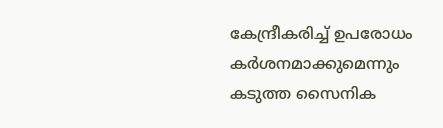കേന്ദ്രീകരിച്ച് ഉപരോധം കർശനമാക്കുമെന്നും കടുത്ത സൈനിക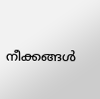നീക്കങ്ങൾ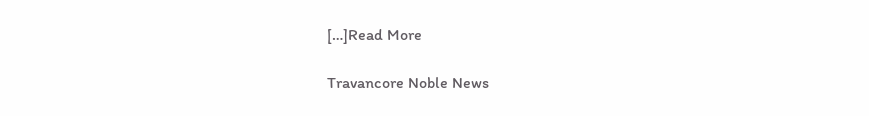[…]Read More

Travancore Noble News